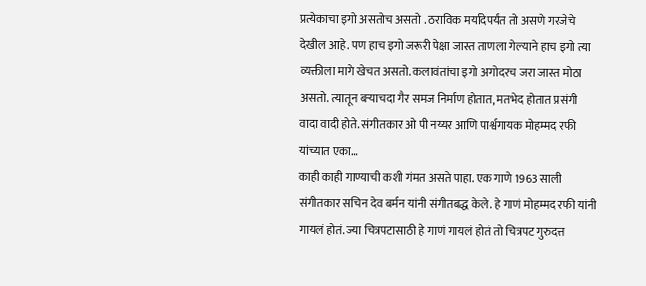प्रत्येकाचा इगो असतोच असतो . ठराविक मर्यादेपर्यंत तो असणे गरजेचे देखील आहे. पण हाच इगो जरूरी पेक्षा जास्त ताणला गेल्याने हाच इगो त्या व्यक्तीला मागे खेचत असतो. कलावंतांचा इगो अगोदरच जरा जास्त मोठा असतो. त्यातून बऱ्याचदा गैर समज निर्माण होतात, मतभेद होतात प्रसंगी वादा वादी होते. संगीतकार ओ पी नय्यर आणि पार्श्वगायक मोहम्मद रफी यांच्यात एका…
काही काही गाण्याची कशी गंमत असते पाहा. एक गाणे 1963 साली संगीतकार सचिन देव बर्मन यांनी संगीतबद्ध केले. हे गाणं मोहम्मद रफी यांनी गायलं होतं. ज्या चित्रपटासाठी हे गाणं गायलं होतं तो चित्रपट गुरुदत्त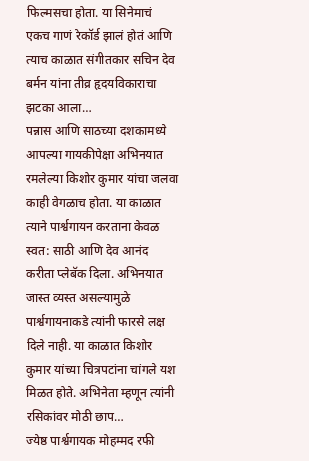फिल्मसचा होता. या सिनेमाचं एकच गाणं रेकॉर्ड झालं होतं आणि त्याच काळात संगीतकार सचिन देव बर्मन यांना तीव्र हृदयविकाराचा झटका आला…
पन्नास आणि साठच्या दशकामध्ये आपल्या गायकीपेक्षा अभिनयात रमलेल्या किशोर कुमार यांचा जलवा काही वेगळाच होता. या काळात त्याने पार्श्वगायन करताना केवळ स्वत: साठी आणि देव आनंद करीता प्लेबॅक दिला. अभिनयात जास्त व्यस्त असल्यामुळे पार्श्वगायनाकडे त्यांनी फारसे लक्ष दिले नाही. या काळात किशोर कुमार यांच्या चित्रपटांना चांगले यश मिळत होते. अभिनेता म्हणून त्यांनी रसिकांवर मोठी छाप…
ज्येष्ठ पार्श्वगायक मोहम्मद रफी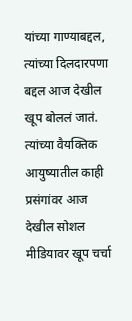यांच्या गाण्याबद्दल, त्यांच्या दिलदारपणा बद्दल आज देखील खूप बोललं जातं. त्यांच्या वैयक्तिक आयुष्यातील काही प्रसंगांवर आज देखील सोशल मीडियावर खूप चर्चा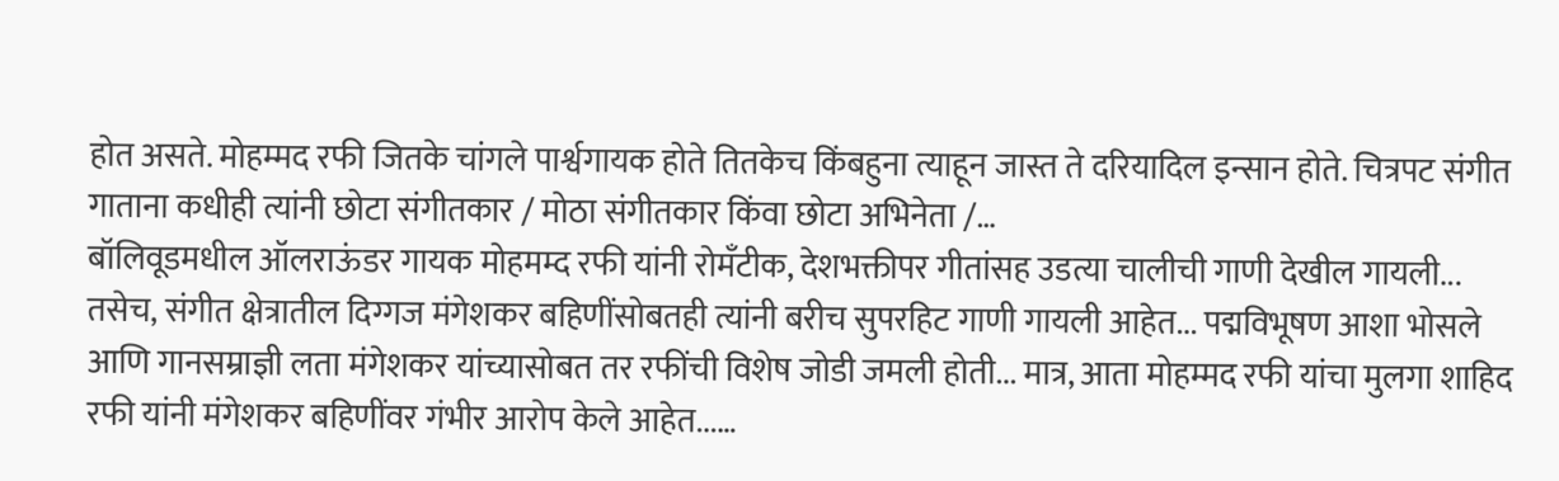होत असते. मोहम्मद रफी जितके चांगले पार्श्वगायक होते तितकेच किंबहुना त्याहून जास्त ते दरियादिल इन्सान होते. चित्रपट संगीत गाताना कधीही त्यांनी छोटा संगीतकार / मोठा संगीतकार किंवा छोटा अभिनेता /…
बॉलिवूडमधील ऑलराऊंडर गायक मोहमम्द रफी यांनी रोमॅंटीक, देशभक्तीपर गीतांसह उडत्या चालीची गाणी देखील गायली... तसेच, संगीत क्षेत्रातील दिग्गज मंगेशकर बहिणींसोबतही त्यांनी बरीच सुपरहिट गाणी गायली आहेत... पद्मविभूषण आशा भोसले आणि गानसम्राज्ञी लता मंगेशकर यांच्यासोबत तर रफींची विशेष जोडी जमली होती... मात्र, आता मोहम्मद रफी यांचा मुलगा शाहिद रफी यांनी मंगेशकर बहिणींवर गंभीर आरोप केले आहेत...…